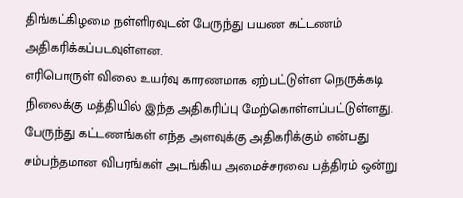திங்கட்கிழமை நள்ளிரவுடன் பேருந்து பயண கட்டணம் அதிகரிக்கப்படவுள்ளன.
எரிபொருள் விலை உயர்வு காரணமாக ஏற்பட்டுள்ள நெருக்கடி நிலைக்கு மத்தியில் இந்த அதிகரிப்பு மேற்கொள்ளப்பட்டுள்ளது.
பேருந்து கட்டணங்கள் எந்த அளவுக்கு அதிகரிக்கும் என்பது சம்பந்தமான விபரங்கள் அடங்கிய அமைச்சரவை பத்திரம் ஒன்று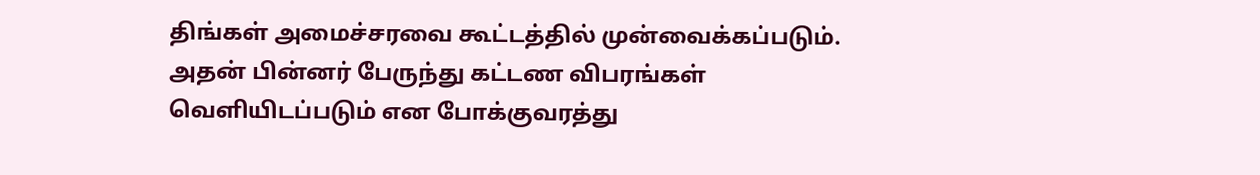திங்கள் அமைச்சரவை கூட்டத்தில் முன்வைக்கப்படும்.
அதன் பின்னர் பேருந்து கட்டண விபரங்கள் வெளியிடப்படும் என போக்குவரத்து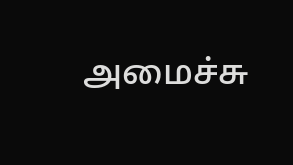அமைச்சு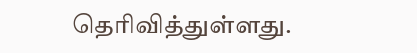தெரிவித்துள்ளது.